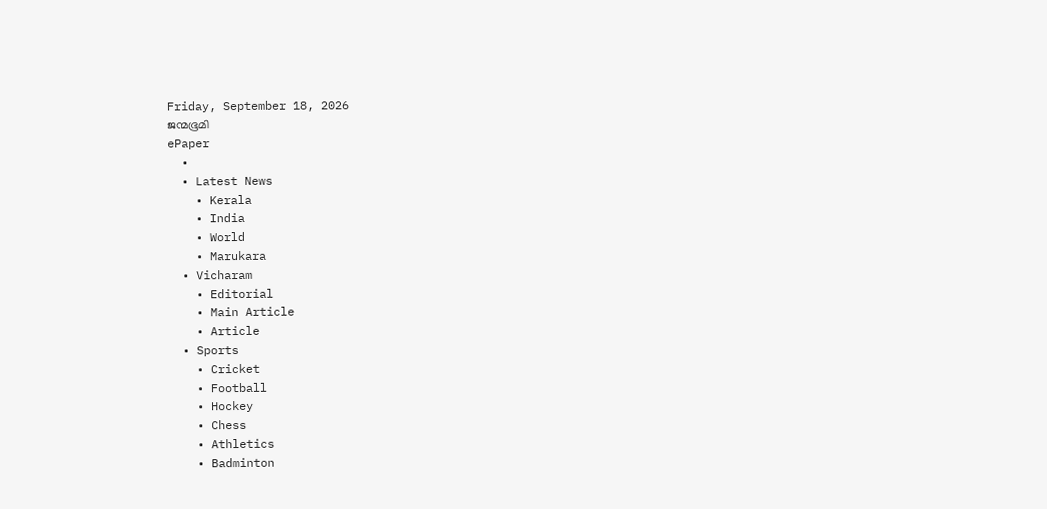Friday, September 18, 2026
ജന്മഭൂമി
ePaper
  •
  • Latest News
    • Kerala
    • India
    • World
    • Marukara
  • Vicharam
    • Editorial
    • Main Article
    • Article
  • Sports
    • Cricket
    • Football
    • Hockey
    • Chess
    • Athletics
    • Badminton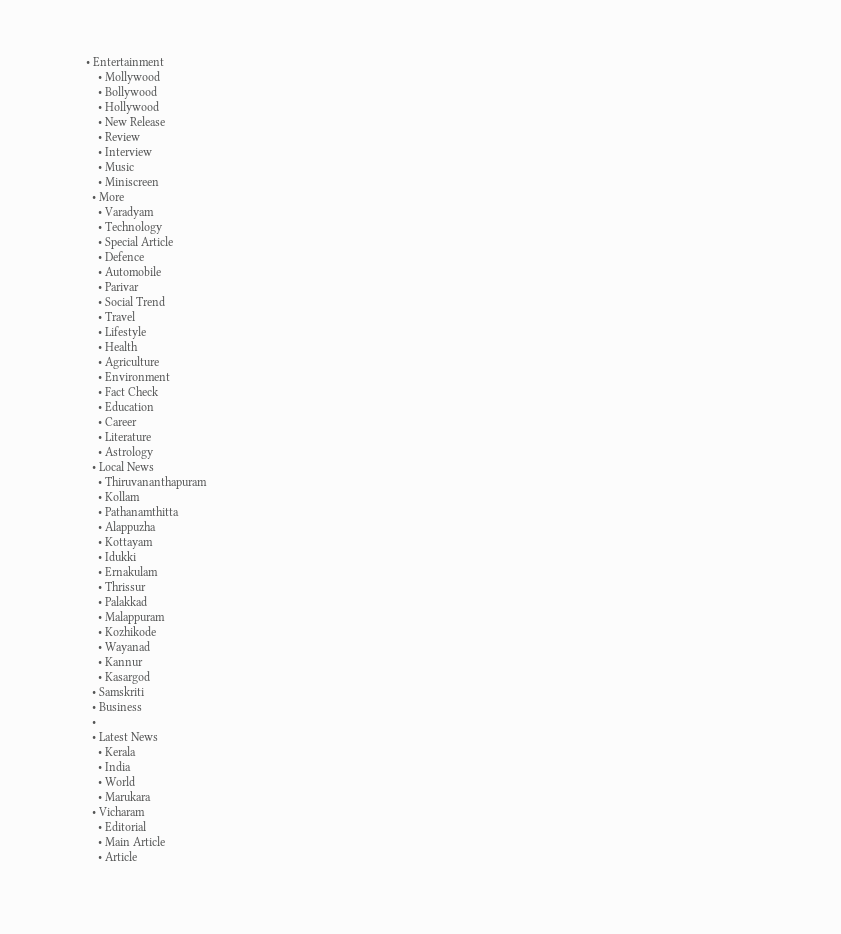• Entertainment
    • Mollywood
    • Bollywood
    • Hollywood
    • New Release
    • Review
    • Interview
    • Music
    • Miniscreen
  • More
    • Varadyam
    • Technology
    • Special Article
    • Defence
    • Automobile
    • Parivar
    • Social Trend
    • Travel
    • Lifestyle
    • Health
    • Agriculture
    • Environment
    • Fact Check
    • Education
    • Career
    • Literature
    • Astrology
  • Local News
    • Thiruvananthapuram
    • Kollam
    • Pathanamthitta
    • Alappuzha
    • Kottayam
    • Idukki
    • Ernakulam
    • Thrissur
    • Palakkad
    • Malappuram
    • Kozhikode
    • Wayanad
    • Kannur
    • Kasargod
  • Samskriti
  • Business
  •
  • Latest News
    • Kerala
    • India
    • World
    • Marukara
  • Vicharam
    • Editorial
    • Main Article
    • Article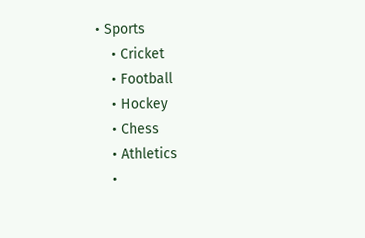• Sports
    • Cricket
    • Football
    • Hockey
    • Chess
    • Athletics
    •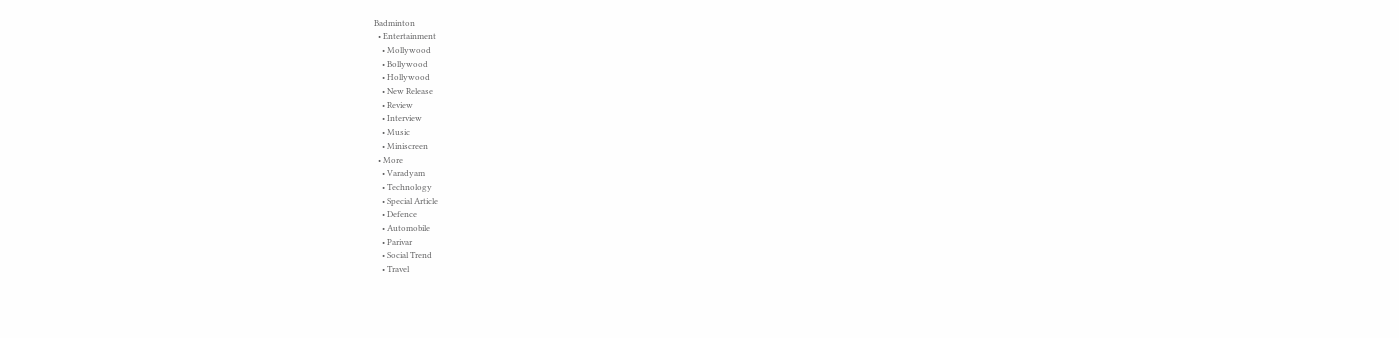Badminton
  • Entertainment
    • Mollywood
    • Bollywood
    • Hollywood
    • New Release
    • Review
    • Interview
    • Music
    • Miniscreen
  • More
    • Varadyam
    • Technology
    • Special Article
    • Defence
    • Automobile
    • Parivar
    • Social Trend
    • Travel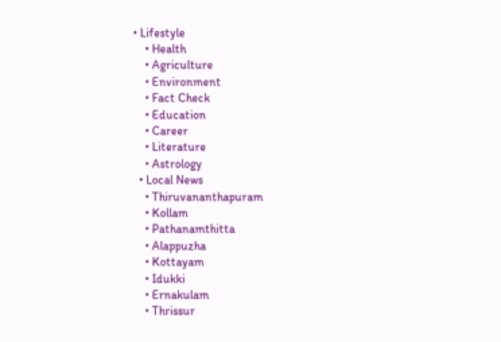• Lifestyle
    • Health
    • Agriculture
    • Environment
    • Fact Check
    • Education
    • Career
    • Literature
    • Astrology
  • Local News
    • Thiruvananthapuram
    • Kollam
    • Pathanamthitta
    • Alappuzha
    • Kottayam
    • Idukki
    • Ernakulam
    • Thrissur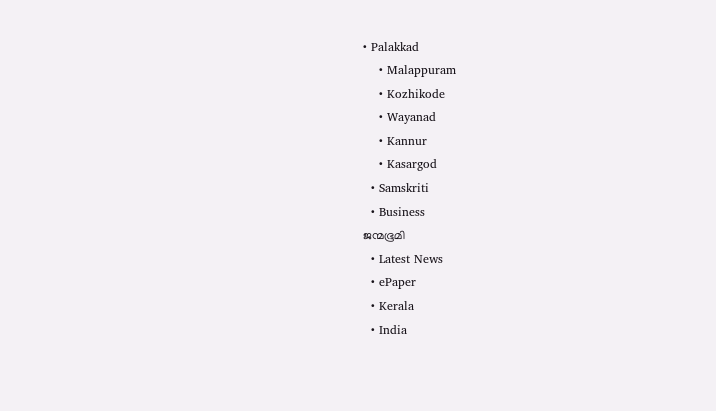• Palakkad
    • Malappuram
    • Kozhikode
    • Wayanad
    • Kannur
    • Kasargod
  • Samskriti
  • Business
ജന്മഭൂമി
  • Latest News
  • ePaper
  • Kerala
  • India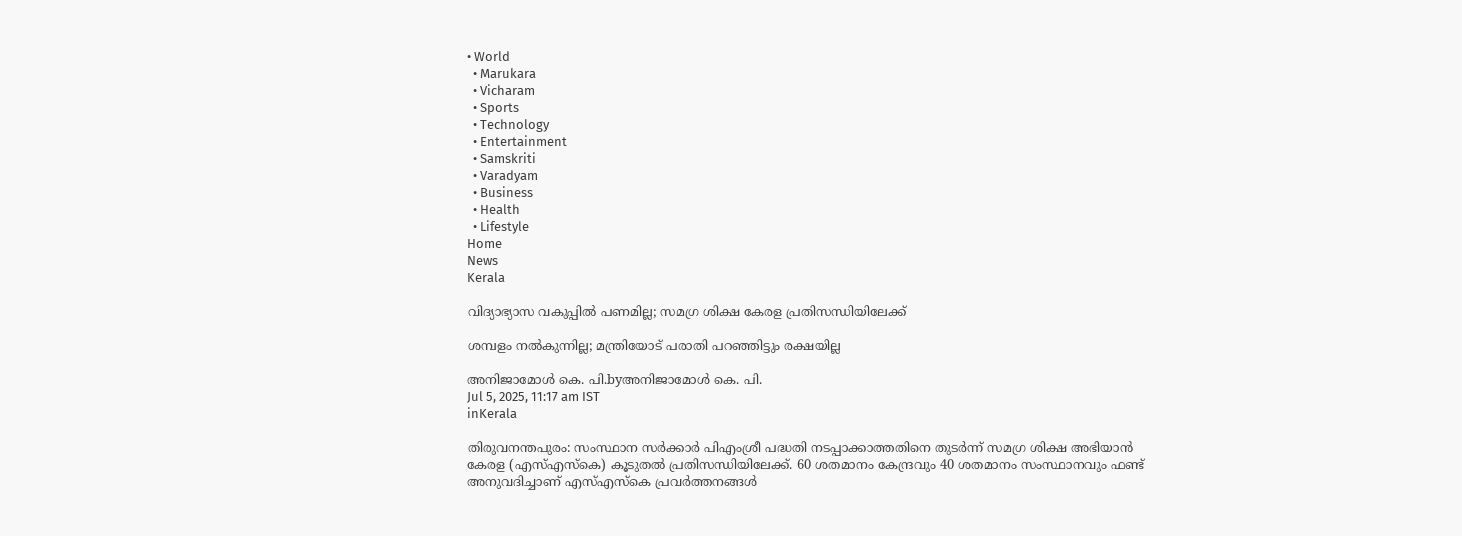• World
  • Marukara
  • Vicharam
  • Sports
  • Technology
  • Entertainment
  • Samskriti
  • Varadyam
  • Business
  • Health
  • Lifestyle
Home
News
Kerala

വിദ്യാഭ്യാസ വകുപ്പില്‍ പണമില്ല; സമഗ്ര ശിക്ഷ കേരള പ്രതിസന്ധിയിലേക്ക്

ശമ്പളം നല്‍കുന്നില്ല; മന്ത്രിയോട് പരാതി പറഞ്ഞിട്ടും രക്ഷയില്ല

അനിജാമോള്‍ കെ. പി.byഅനിജാമോള്‍ കെ. പി.
Jul 5, 2025, 11:17 am IST
inKerala

തിരുവനന്തപുരം: സംസ്ഥാന സര്‍ക്കാര്‍ പിഎംശ്രീ പദ്ധതി നടപ്പാക്കാത്തതിനെ തുടര്‍ന്ന് സമഗ്ര ശിക്ഷ അഭിയാന്‍ കേരള (എസ്എസ്‌കെ) കൂടുതല്‍ പ്രതിസന്ധിയിലേക്ക്. 60 ശതമാനം കേന്ദ്രവും 40 ശതമാനം സംസ്ഥാനവും ഫണ്ട് അനുവദിച്ചാണ് എസ്എസ്‌കെ പ്രവര്‍ത്തനങ്ങള്‍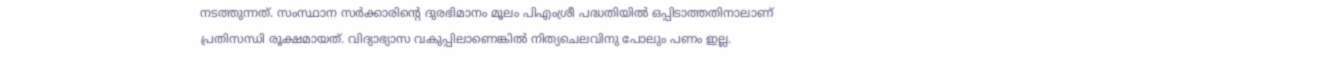നടത്തുന്നത്. സംസ്ഥാന സര്‍ക്കാരിന്റെ ദുരഭിമാനം മൂലം പിഎംശ്രീ പദ്ധതിയില്‍ ഒപ്പിടാത്തതിനാലാണ് പ്രതിസന്ധി രൂക്ഷമായത്. വിദ്യാഭ്യാസ വകുപ്പിലാണെങ്കില്‍ നിത്യചെലവിനു പോലും പണം ഇല്ല.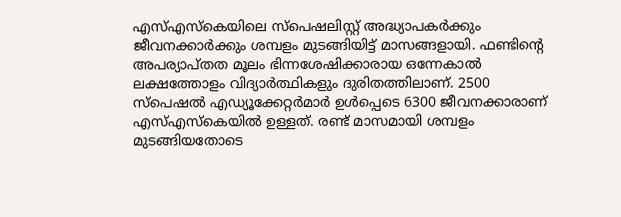എസ്എസ്‌കെയിലെ സ്‌പെഷലിസ്റ്റ് അദ്ധ്യാപകര്‍ക്കും ജീവനക്കാര്‍ക്കും ശമ്പളം മുടങ്ങിയിട്ട് മാസങ്ങളായി. ഫണ്ടിന്റെ അപര്യാപ്തത മൂലം ഭിന്നശേഷിക്കാരായ ഒന്നേകാല്‍ ലക്ഷത്തോളം വിദ്യാര്‍ത്ഥികളും ദുരിതത്തിലാണ്. 2500 സ്‌പെഷല്‍ എഡ്യൂക്കേറ്റര്‍മാര്‍ ഉള്‍പ്പെടെ 6300 ജീവനക്കാരാണ് എസ്എസ്‌കെയില്‍ ഉള്ളത്. രണ്ട് മാസമായി ശമ്പളം മുടങ്ങിയതോടെ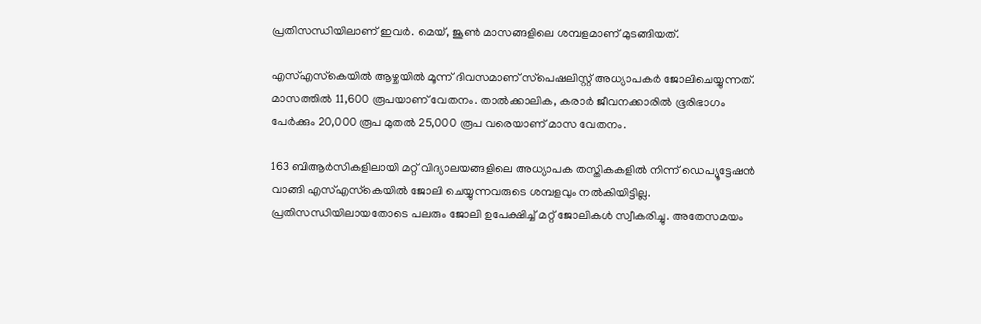പ്രതിസന്ധിയിലാണ് ഇവര്‍. മെയ്, ജൂണ്‍ മാസങ്ങളിലെ ശമ്പളമാണ് മുടങ്ങിയത്.

എസ്എസ്‌കെയില്‍ ആഴ്ചയില്‍ മൂന്ന് ദിവസമാണ് സ്‌പെഷലിസ്റ്റ് അധ്യാപകര്‍ ജോലിചെയ്യുന്നത്. മാസത്തില്‍ 11,600 രൂപയാണ് വേതനം. താല്‍ക്കാലിക, കരാര്‍ ജീവനക്കാരില്‍ ഭൂരിഭാഗം പേര്‍ക്കും 20,000 രൂപ മുതല്‍ 25,000 രൂപ വരെയാണ് മാസ വേതനം.

163 ബിആര്‍സികളിലായി മറ്റ് വിദ്യാലയങ്ങളിലെ അധ്യാപക തസ്തികകളില്‍ നിന്ന് ഡെപ്യൂട്ടേഷന്‍ വാങ്ങി എസ്എസ്‌കെയില്‍ ജോലി ചെയ്യുന്നവരുടെ ശമ്പളവും നല്‍കിയിട്ടില്ല.
പ്രതിസന്ധിയിലായതോടെ പലരും ജോലി ഉപേക്ഷിച്ച് മറ്റ് ജോലികള്‍ സ്വീകരിച്ചു. അതേസമയം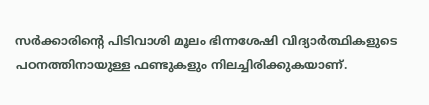സര്‍ക്കാരിന്റെ പിടിവാശി മൂലം ഭിന്നശേഷി വിദ്യാര്‍ത്ഥികളുടെ പഠനത്തിനായുള്ള ഫണ്ടുകളും നിലച്ചിരിക്കുകയാണ്.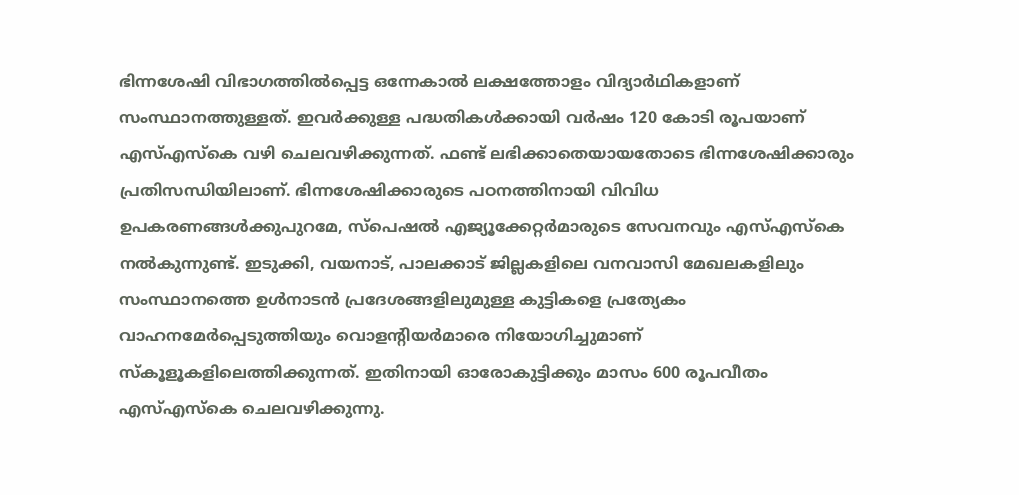ഭിന്നശേഷി വിഭാഗത്തില്‍പ്പെട്ട ഒന്നേകാല്‍ ലക്ഷത്തോളം വിദ്യാര്‍ഥികളാണ് സംസ്ഥാനത്തുള്ളത്. ഇവര്‍ക്കുള്ള പദ്ധതികള്‍ക്കായി വര്‍ഷം 120 കോടി രൂപയാണ് എസ്എസ്‌കെ വഴി ചെലവഴിക്കുന്നത്. ഫണ്ട് ലഭിക്കാതെയായതോടെ ഭിന്നശേഷിക്കാരും പ്രതിസന്ധിയിലാണ്. ഭിന്നശേഷിക്കാരുടെ പഠനത്തിനായി വിവിധ ഉപകരണങ്ങള്‍ക്കുപുറമേ, സ്‌പെഷല്‍ എജ്യൂക്കേറ്റര്‍മാരുടെ സേവനവും എസ്എസ്‌കെ നല്‍കുന്നുണ്ട്. ഇടുക്കി, വയനാട്, പാലക്കാട് ജില്ലകളിലെ വനവാസി മേഖലകളിലും സംസ്ഥാനത്തെ ഉള്‍നാടന്‍ പ്രദേശങ്ങളിലുമുള്ള കുട്ടികളെ പ്രത്യേകം വാഹനമേര്‍പ്പെടുത്തിയും വൊളന്റിയര്‍മാരെ നിയോഗിച്ചുമാണ് സ്‌കൂളൂകളിലെത്തിക്കുന്നത്. ഇതിനായി ഓരോകുട്ടിക്കും മാസം 600 രൂപവീതം എസ്എസ്‌കെ ചെലവഴിക്കുന്നു.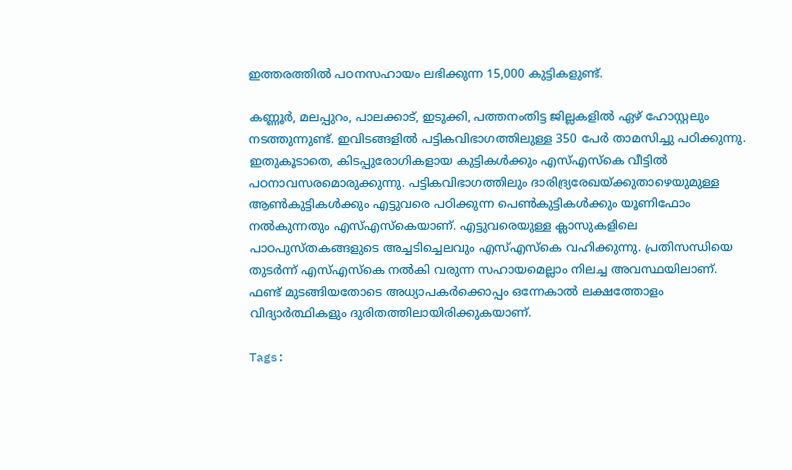ഇത്തരത്തില്‍ പഠനസഹായം ലഭിക്കുന്ന 15,000 കുട്ടികളുണ്ട്.

കണ്ണൂര്‍, മലപ്പുറം, പാലക്കാട്, ഇടുക്കി, പത്തനംതിട്ട ജില്ലകളില്‍ ഏഴ് ഹോസ്റ്റലും നടത്തുന്നുണ്ട്. ഇവിടങ്ങളില്‍ പട്ടികവിഭാഗത്തിലുള്ള 350 പേര്‍ താമസിച്ചു പഠിക്കുന്നു. ഇതുകൂടാതെ, കിടപ്പുരോഗികളായ കുട്ടികള്‍ക്കും എസ്എസ്‌കെ വീട്ടില്‍ പഠനാവസരമൊരുക്കുന്നു. പട്ടികവിഭാഗത്തിലും ദാരിദ്ര്യരേഖയ്‌ക്കുതാഴെയുമുള്ള ആണ്‍കുട്ടികള്‍ക്കും എട്ടുവരെ പഠിക്കുന്ന പെണ്‍കുട്ടികള്‍ക്കും യൂണിഫോം നല്‍കുന്നതും എസ്എസ്‌കെയാണ്. എട്ടുവരെയുള്ള ക്ലാസുകളിലെ പാഠപുസ്തകങ്ങളുടെ അച്ചടിച്ചെലവും എസ്എസ്‌കെ വഹിക്കുന്നു. പ്രതിസന്ധിയെ തുടര്‍ന്ന് എസ്എസ്‌കെ നല്‍കി വരുന്ന സഹായമെല്ലാം നിലച്ച അവസ്ഥയിലാണ്. ഫണ്ട് മുടങ്ങിയതോടെ അധ്യാപകര്‍ക്കൊപ്പം ഒന്നേകാല്‍ ലക്ഷത്തോളം വിദ്യാര്‍ത്ഥികളും ദുരിതത്തിലായിരിക്കുകയാണ്.

Tags: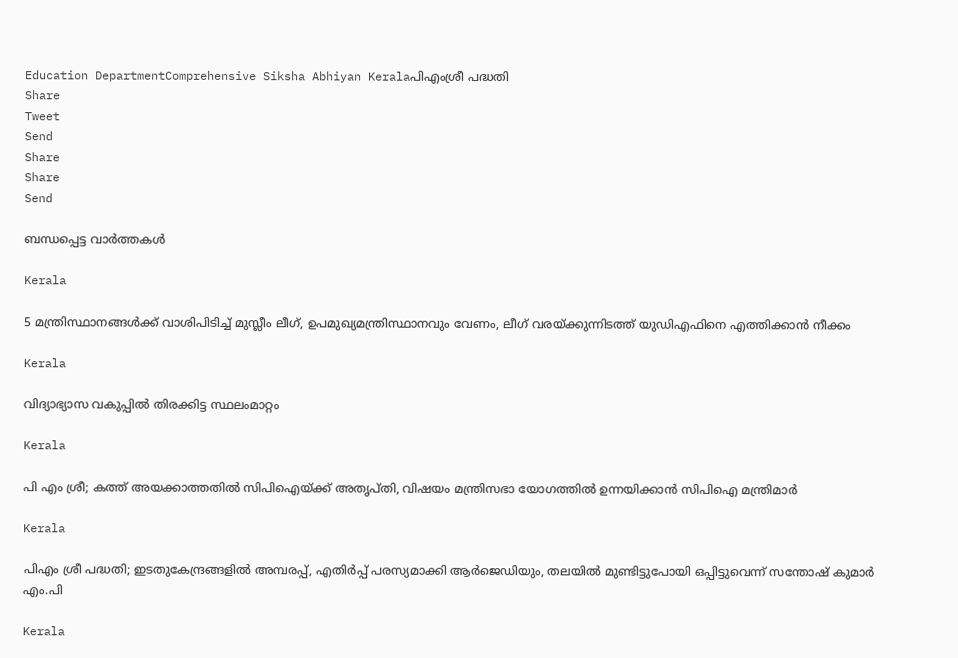Education DepartmentComprehensive Siksha Abhiyan Keralaപിഎംശ്രീ പദ്ധതി
Share
Tweet
Send
Share
Share
Send

ബന്ധപ്പെട്ട വാര്‍ത്തകള്‍

Kerala

5 മന്ത്രിസ്ഥാനങ്ങള്‍ക്ക് വാശിപിടിച്ച് മുസ്ലീം ലീഗ്, ഉപമുഖ്യമന്ത്രിസ്ഥാനവും വേണം, ലീഗ് വരയ്‌ക്കുന്നിടത്ത് യുഡിഎഫിനെ എത്തിക്കാന്‍ നീക്കം

Kerala

വിദ്യാഭ്യാസ വകുപ്പില്‍ തിരക്കിട്ട സ്ഥലംമാറ്റം

Kerala

പി എം ശ്രീ; കത്ത് അയക്കാത്തതിൽ സിപിഐയ്‌ക്ക് അതൃപ്തി, വിഷയം മന്ത്രിസഭാ യോഗത്തിൽ ഉന്നയിക്കാൻ സിപിഐ മന്ത്രിമാർ

Kerala

പിഎം ശ്രീ പദ്ധതി; ഇടതുകേന്ദ്രങ്ങളിൽ അമ്പരപ്പ്, എതിർപ്പ് പരസ്യമാക്കി ആർജെഡിയും, തലയില്‍ മുണ്ടിട്ടുപോയി ഒപ്പിട്ടുവെന്ന് സന്തോഷ് കുമാർ എം.പി

Kerala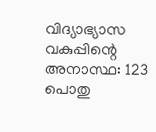വിദ്യാഭ്യാസ വകുപ്പിന്റെ അനാസ്ഥ: 123 പൊതു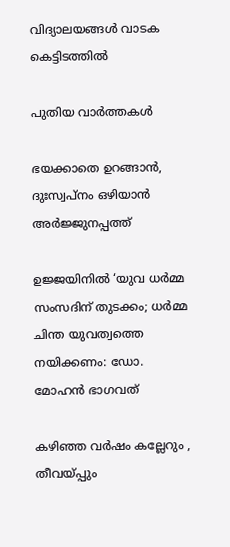വിദ്യാലയങ്ങള്‍ വാടക കെട്ടിടത്തില്‍

പുതിയ വാര്‍ത്തകള്‍

ഭയക്കാതെ ഉറങ്ങാൻ, ദുഃസ്വപ്നം ഒഴിയാൻ അർജ്ജുനപ്പത്ത്

ഉജ്ജയിനിൽ ‘യുവ ധർമ്മ സംസദിന് തുടക്കം; ധർമ്മ ചിന്ത യുവത്വത്തെ നയിക്കണം: ഡോ. മോഹൻ ഭാഗവത്

കഴിഞ്ഞ വർഷം കല്ലേറും , തീവയ്‌പ്പും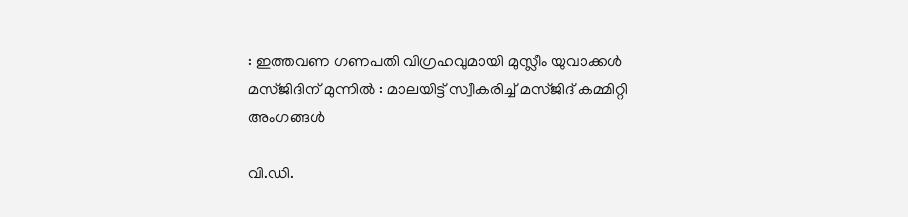: ഇത്തവണ ഗണപതി വിഗ്രഹവുമായി മുസ്ലീം യുവാക്കൾ മസ്ജിദിന് മുന്നിൽ : മാലയിട്ട് സ്വീകരിച്ച് മസ്ജിദ് കമ്മിറ്റി അംഗങ്ങൾ

വി.ഡി.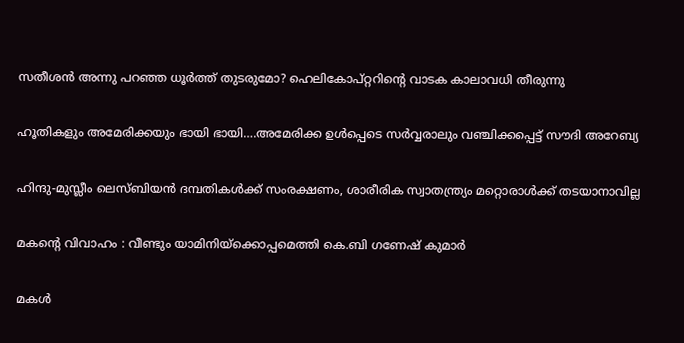സതീശന്‍ അന്നു പറഞ്ഞ ധൂര്‍ത്ത് തുടരുമോ? ഹെലികോപ്റ്ററിന്റെ വാടക കാലാവധി തീരുന്നു

ഹൂതികളും അമേരിക്കയും ഭായി ഭായി….അമേരിക്ക ഉള്‍പ്പെടെ സര്‍വ്വരാലും വഞ്ചിക്കപ്പെട്ട് സൗദി അറേബ്യ

ഹിന്ദു-മുസ്ലീം ലെസ്ബിയന്‍ ദമ്പതികള്‍ക്ക് സംരക്ഷണം, ശാരീരിക സ്വാതന്ത്ര്യം മറ്റൊരാള്‍ക്ക് തടയാനാവില്ല

മകന്റെ വിവാഹം : വീണ്ടും യാമിനിയ്‌ക്കൊപ്പമെത്തി കെ.ബി ഗണേഷ് കുമാർ

മകള്‍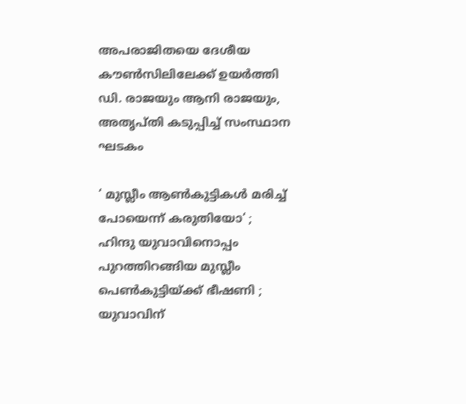അപരാജിതയെ ദേശീയ കൗണ്‍സിലിലേക്ക് ഉയര്‍ത്തി ഡി. രാജയും ആനി രാജയും, അതൃപ്തി കടുപ്പിച്ച് സംസ്ഥാന ഘടകം

‘ മുസ്ലീം ആൺകുട്ടികൾ മരിച്ച് പോയെന്ന് കരുതിയോ‘ ; ഹിന്ദു യുവാവിനൊപ്പം പുറത്തിറങ്ങിയ മുസ്ലീം പെൺകുട്ടിയ്‌ക്ക് ഭീഷണി ; യുവാവിന്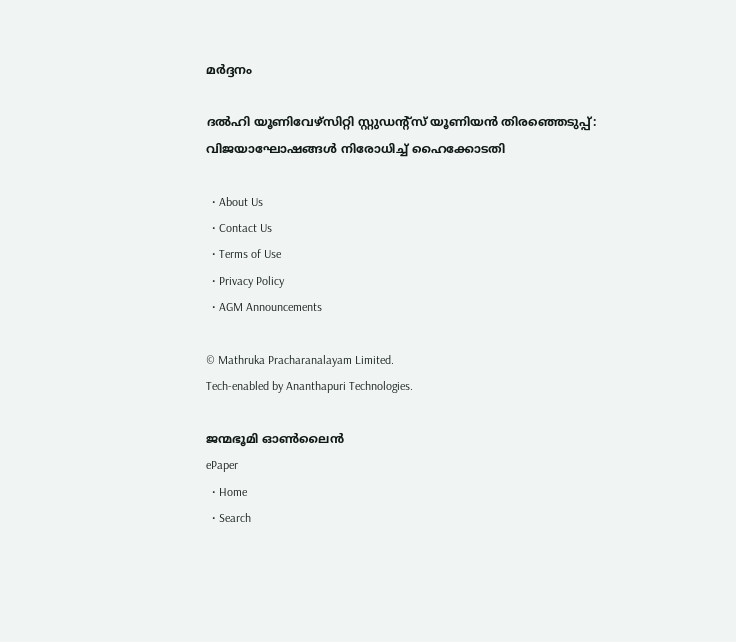മർദ്ദനം

ദല്‍ഹി യൂണിവേഴ്‌സിറ്റി സ്റ്റുഡന്റ്‌സ് യൂണിയന്‍ തിരഞ്ഞെടുപ്പ്: വിജയാഘോഷങ്ങള്‍ നിരോധിച്ച് ഹൈക്കോടതി

  • About Us
  • Contact Us
  • Terms of Use
  • Privacy Policy
  • AGM Announcements

© Mathruka Pracharanalayam Limited.
Tech-enabled by Ananthapuri Technologies.

ജന്മഭൂമി ഓണ്‍ലൈന്‍
ePaper
  • Home
  • Search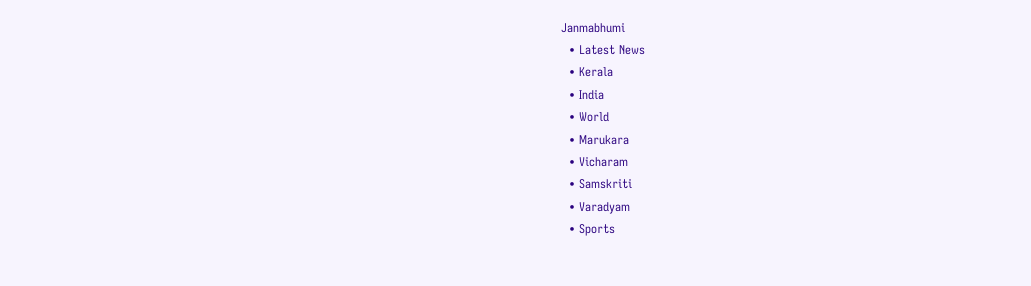Janmabhumi
  • Latest News
  • Kerala
  • India
  • World
  • Marukara
  • Vicharam
  • Samskriti
  • Varadyam
  • Sports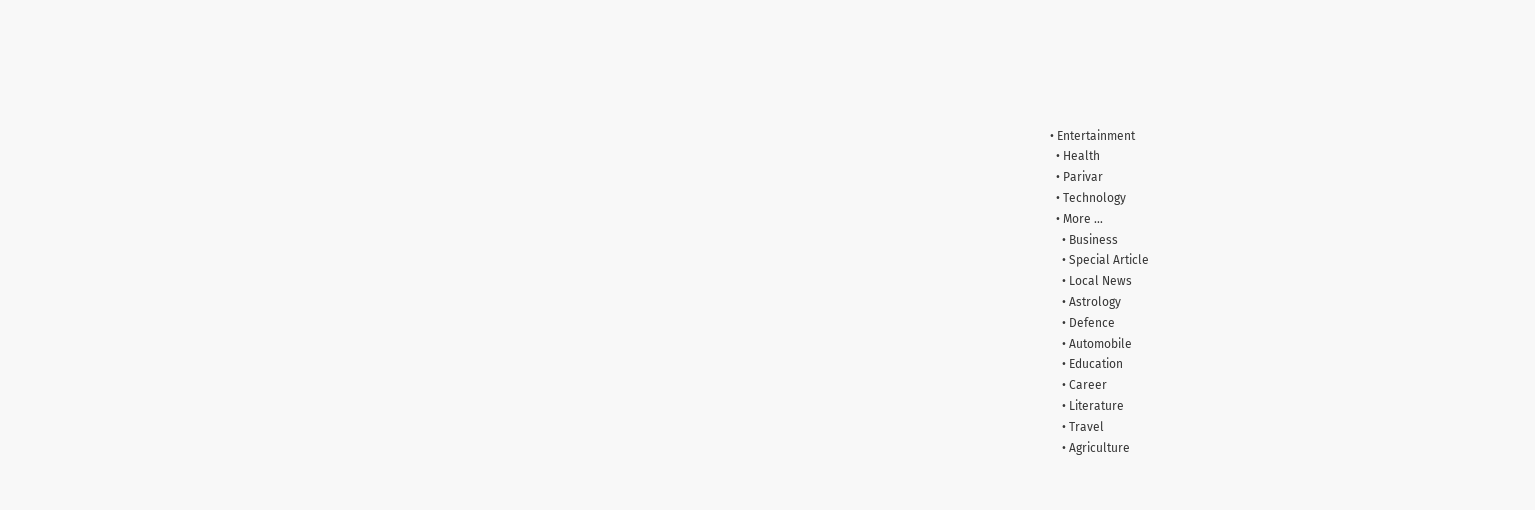• Entertainment
  • Health
  • Parivar
  • Technology
  • More …
    • Business
    • Special Article
    • Local News
    • Astrology
    • Defence
    • Automobile
    • Education
    • Career
    • Literature
    • Travel
    • Agriculture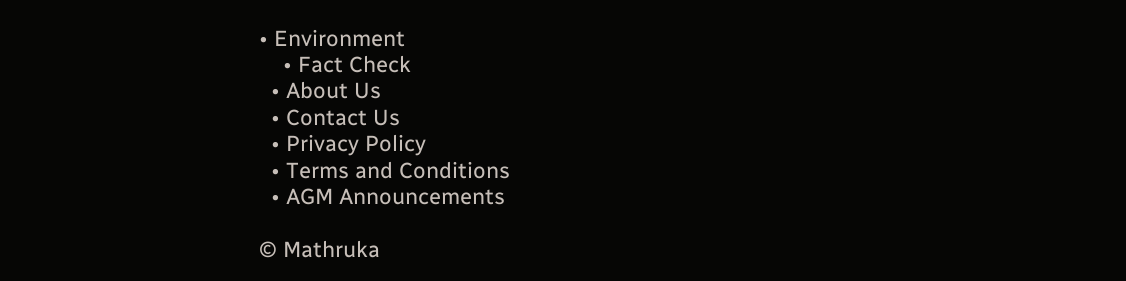• Environment
    • Fact Check
  • About Us
  • Contact Us
  • Privacy Policy
  • Terms and Conditions
  • AGM Announcements

© Mathruka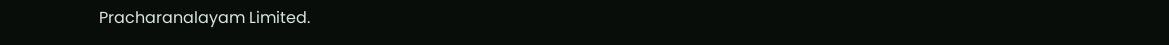Pracharanalayam Limited.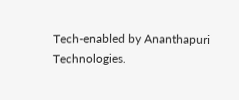Tech-enabled by Ananthapuri Technologies.